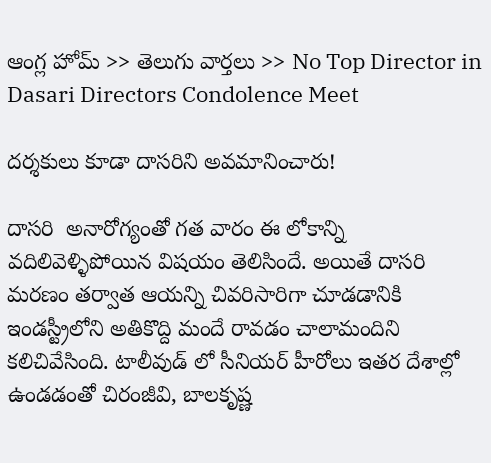ఆంగ్ల హోమ్ >> తెలుగు వార్తలు >> No Top Director in Dasari Directors Condolence Meet

దర్శకులు కూడా దాసరిని అవమానించారు!

దాసరి  అనారోగ్యంతో గత వారం ఈ లోకాన్ని వదిలివెళ్ళిపోయిన విషయం తెలిసిందే. అయితే దాసరి మరణం తర్వాత ఆయన్ని చివరిసారిగా చూడడానికి ఇండస్ట్రీలోని అతికొద్ది మందే రావడం చాలామందిని కలిచివేసింది. టాలీవుడ్ లో సీనియర్ హీరోలు ఇతర దేశాల్లో ఉండడంతో చిరంజీవి, బాలకృష్ణ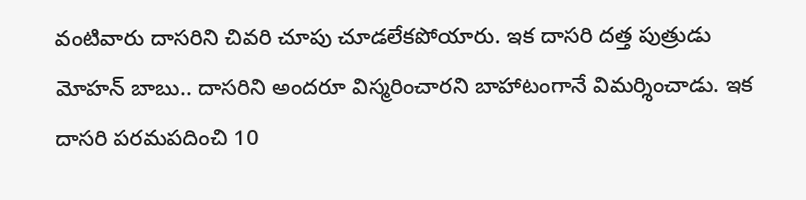వంటివారు దాసరిని చివరి చూపు చూడలేకపోయారు. ఇక దాసరి దత్త పుత్రుడు మోహన్ బాబు.. దాసరిని అందరూ విస్మరించారని బాహాటంగానే విమర్శించాడు. ఇక దాసరి పరమపదించి 10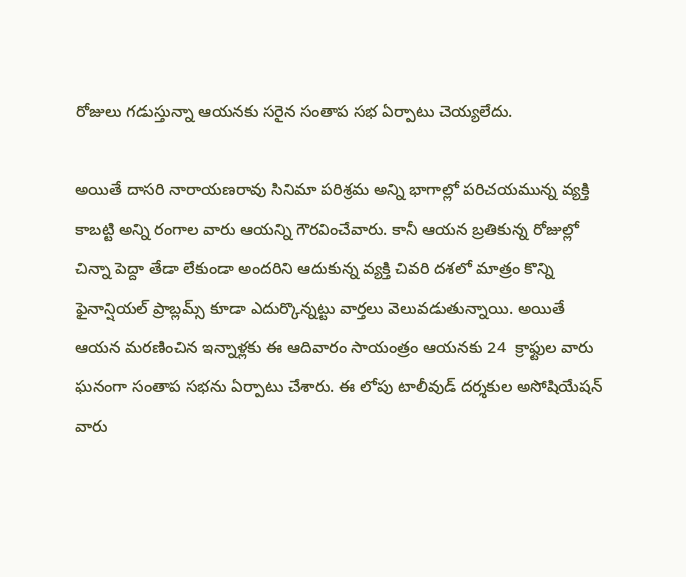రోజులు గడుస్తున్నా ఆయనకు సరైన సంతాప సభ ఏర్పాటు చెయ్యలేదు.

అయితే దాసరి నారాయణరావు సినిమా పరిశ్రమ అన్ని భాగాల్లో పరిచయమున్న వ్యక్తి కాబట్టి అన్ని రంగాల వారు ఆయన్ని గౌరవించేవారు. కానీ ఆయన బ్రతికున్న రోజుల్లో చిన్నా పెద్దా తేడా లేకుండా అందరిని ఆదుకున్న వ్యక్తి చివరి దశలో మాత్రం కొన్ని ఫైనాన్షియల్ ప్రాబ్లమ్స్ కూడా ఎదుర్కొన్నట్టు వార్తలు వెలువడుతున్నాయి. అయితే ఆయన మరణించిన ఇన్నాళ్లకు ఈ ఆదివారం సాయంత్రం ఆయనకు 24  క్రాఫ్టుల వారు ఘనంగా సంతాప సభను ఏర్పాటు చేశారు. ఈ లోపు టాలీవుడ్ దర్శకుల అసోషియేషన్ వారు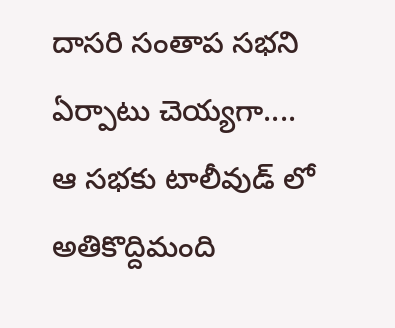దాసరి సంతాప సభని ఏర్పాటు చెయ్యగా.... ఆ సభకు టాలీవుడ్ లో అతికొద్దిమంది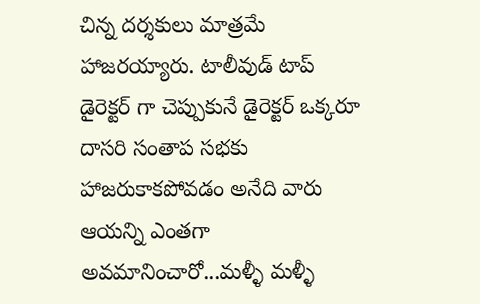చిన్న దర్శకులు మాత్రమే హాజరయ్యారు. టాలీవుడ్ టాప్ డైరెక్టర్ గా చెప్పుకునే డైరెక్టర్ ఒక్కరూ దాసరి సంతాప సభకు హాజరుకాకపోవడం అనేది వారు ఆయన్ని ఎంతగా అవమానించారో...మళ్ళీ మళ్ళీ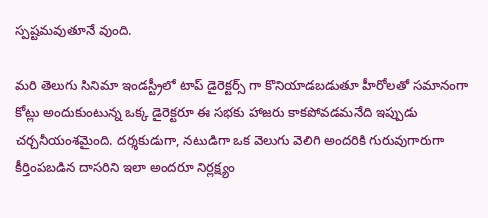స్పష్టమవుతూనే వుంది.

మరి తెలుగు సినిమా ఇండస్ట్రీలో టాప్ డైరెక్టర్స్ గా కొనియాడబడుతూ హీరోలతో సమానంగా కోట్లు అందుకుంటున్న ఒక్క డైరెక్టరూ ఈ సభకు హాజరు కాకపోవడమనేది ఇప్పుడు చర్చనీయంశమైంది. దర్శకుడుగా, నటుడిగా ఒక వెలుగు వెలిగి అందరికి గురువుగారుగా కీర్తింపబడిన దాసరిని ఇలా అందరూ నిర్లక్ష్యం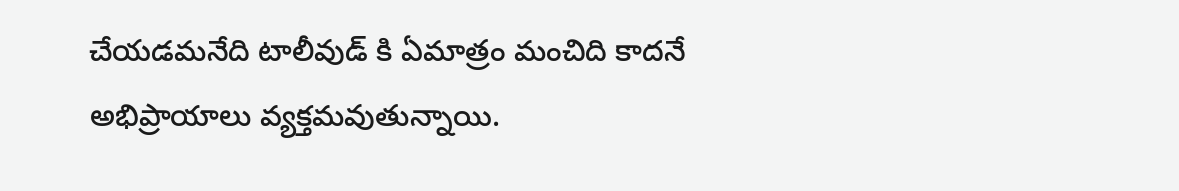చేయడమనేది టాలీవుడ్ కి ఏమాత్రం మంచిది కాదనే అభిప్రాయాలు వ్యక్తమవుతున్నాయి.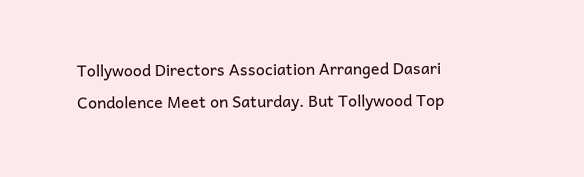Tollywood Directors Association Arranged Dasari Condolence Meet on Saturday. But Tollywood Top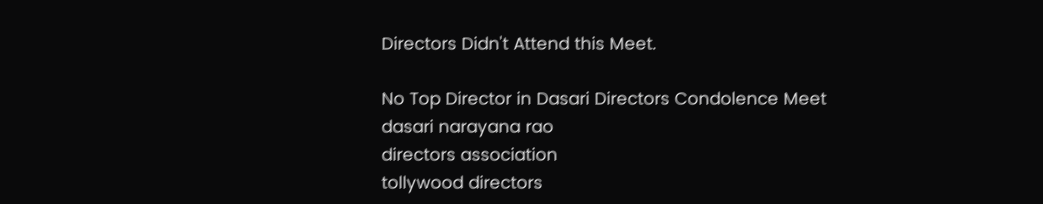Directors Didn't Attend this Meet.

No Top Director in Dasari Directors Condolence Meet
dasari narayana rao
directors association
tollywood directors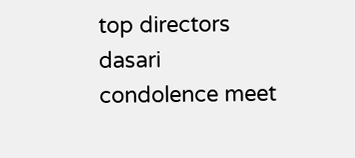top directors
dasari
condolence meet